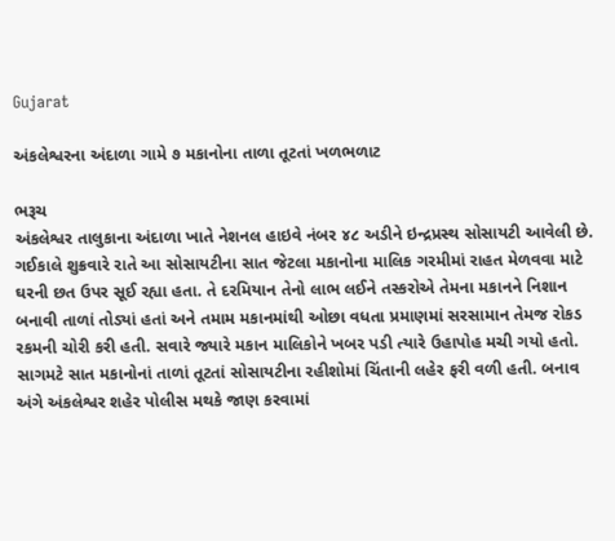Gujarat

અંકલેશ્વરના અંદાળા ગામે ૭ મકાનોના તાળા તૂટતાં ખળભળાટ

ભરૂચ
અંકલેશ્વર તાલુકાના અંદાળા ખાતે નેશનલ હાઇવે નંબર ૪૮ અડીને ઇન્દ્રપ્રસ્થ સોસાયટી આવેલી છે. ગઈકાલે શુક્રવારે રાતે આ સોસાયટીના સાત જેટલા મકાનોના માલિક ગરમીમાં રાહત મેળવવા માટે ઘરની છત ઉપર સૂઈ રહ્યા હતા. તે દરમિયાન તેનો લાભ લઈને તસ્કરોએ તેમના મકાનને નિશાન બનાવી તાળાં તોડ્યાં હતાં અને તમામ મકાનમાંથી ઓછા વધતા પ્રમાણમાં સરસામાન તેમજ રોકડ રકમની ચોરી કરી હતી. સવારે જ્યારે મકાન માલિકોને ખબર પડી ત્યારે ઉહાપોહ મચી ગયો હતો. સાગમટે સાત મકાનોનાં તાળાં તૂટતાં સોસાયટીના રહીશોમાં ચિંતાની લહેર ફરી વળી હતી. બનાવ અંગે અંકલેશ્વર શહેર પોલીસ મથકે જાણ કરવામાં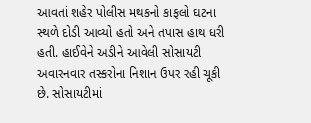આવતાં શહેર પોલીસ મથકનો કાફલો ઘટના સ્થળે દોડી આવ્યો હતો અને તપાસ હાથ ધરી હતી. હાઈવેને અડીને આવેલી સોસાયટી અવારનવાર તસ્કરોના નિશાન ઉપર રહી ચૂકી છે. સોસાયટીમાં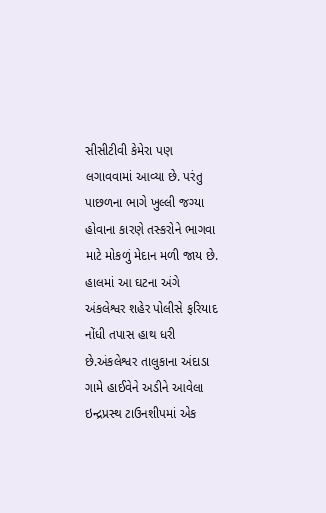સીસીટીવી કેમેરા પણ લગાવવામાં આવ્યા છે. પરંતુ પાછળના ભાગે ખુલ્લી જગ્યા હોવાના કારણે તસ્કરોને ભાગવા માટે મોકળું મેદાન મળી જાય છે. હાલમાં આ ઘટના અંગે અંકલેશ્વર શહેર પોલીસે ફરિયાદ નોંધી તપાસ હાથ ધરી છે.અંકલેશ્વર તાલુકાના અંદાડા ગામે હાઈવેને અડીને આવેલા ઇન્દ્રપ્રસ્થ ટાઉનશીપમાં એક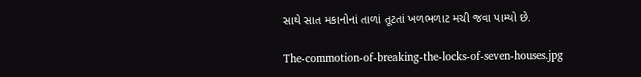સાથે સાત મકાનોનાં તાળાં તૂટતાં ખળભળાટ મચી જવા પામ્યો છે.

The-commotion-of-breaking-the-locks-of-seven-houses.jpg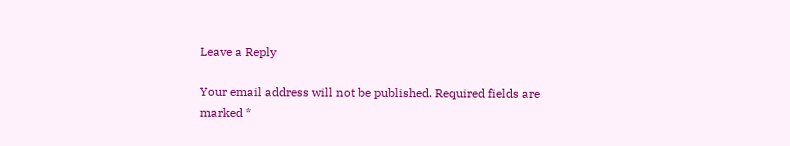Leave a Reply

Your email address will not be published. Required fields are marked *